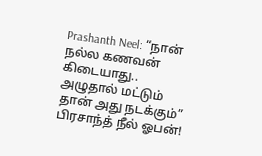Prashanth Neel: “நான் நல்ல கணவன் கிடையாது.. அழுதால் மட்டும் தான் அது நடக்கும்” பிரசாந்த் நீல் ஓபன்!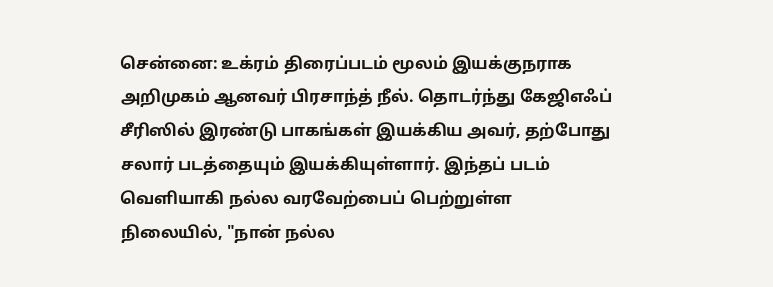சென்னை: உக்ரம் திரைப்படம் மூலம் இயக்குநராக அறிமுகம் ஆனவர் பிரசாந்த் நீல். தொடர்ந்து கேஜிஎஃப் சீரிஸில் இரண்டு பாகங்கள் இயக்கிய அவர், தற்போது சலார் படத்தையும் இயக்கியுள்ளார். இந்தப் படம் வெளியாகி நல்ல வரவேற்பைப் பெற்றுள்ள நிலையில், "நான் நல்ல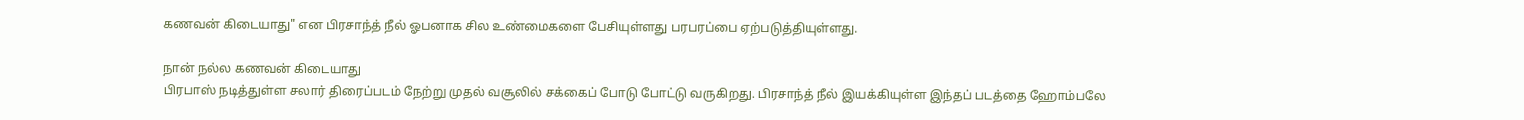கணவன் கிடையாது" என பிரசாந்த் நீல் ஓபனாக சில உண்மைகளை பேசியுள்ளது பரபரப்பை ஏற்படுத்தியுள்ளது.

நான் நல்ல கணவன் கிடையாது
பிரபாஸ் நடித்துள்ள சலார் திரைப்படம் நேற்று முதல் வசூலில் சக்கைப் போடு போட்டு வருகிறது. பிரசாந்த் நீல் இயக்கியுள்ள இந்தப் படத்தை ஹோம்பலே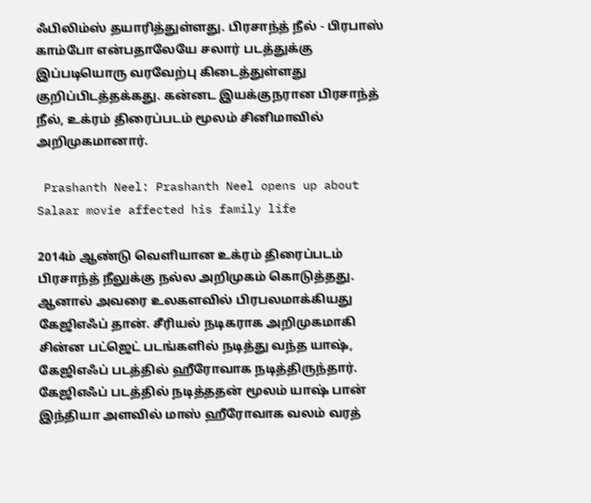ஃபிலிம்ஸ் தயாரித்துள்ளது. பிரசாந்த் நீல் - பிரபாஸ் காம்போ என்பதாலேயே சலார் படத்துக்கு இப்படியொரு வரவேற்பு கிடைத்துள்ளது குறிப்பிடத்தக்கது. கன்னட இயக்குநரான பிரசாந்த் நீல், உக்ரம் திரைப்படம் மூலம் சினிமாவில் அறிமுகமானார்.

 Prashanth Neel: Prashanth Neel opens up about Salaar movie affected his family life

2014ம் ஆண்டு வெளியான உக்ரம் திரைப்படம் பிரசாந்த் நீலுக்கு நல்ல அறிமுகம் கொடுத்தது. ஆனால் அவரை உலகளவில் பிரபலமாக்கியது கேஜிஎஃப் தான். சீரியல் நடிகராக அறிமுகமாகி சின்ன பட்ஜெட் படங்களில் நடித்து வந்த யாஷ், கேஜிஎஃப் படத்தில் ஹீரோவாக நடித்திருந்தார். கேஜிஎஃப் படத்தில் நடித்ததன் மூலம் யாஷ் பான் இந்தியா அளவில் மாஸ் ஹீரோவாக வலம் வரத்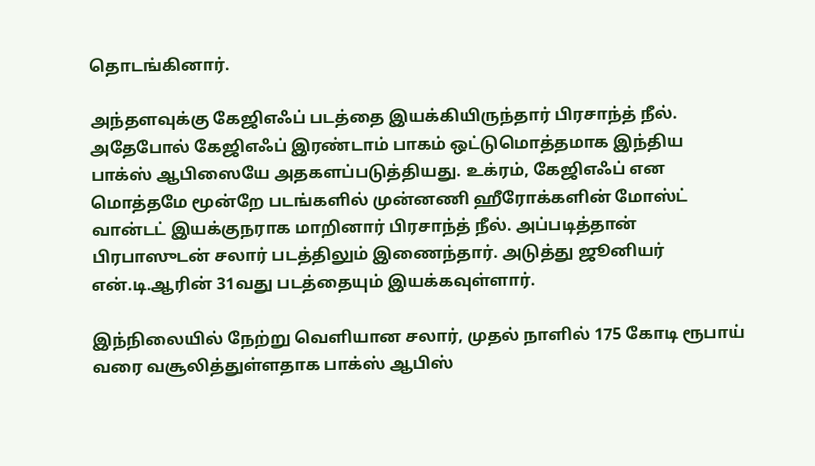தொடங்கினார்.

அந்தளவுக்கு கேஜிஎஃப் படத்தை இயக்கியிருந்தார் பிரசாந்த் நீல். அதேபோல் கேஜிஎஃப் இரண்டாம் பாகம் ஒட்டுமொத்தமாக இந்திய பாக்ஸ் ஆபிஸையே அதகளப்படுத்தியது. உக்ரம், கேஜிஎஃப் என மொத்தமே மூன்றே படங்களில் முன்னணி ஹீரோக்களின் மோஸ்ட் வான்டட் இயக்குநராக மாறினார் பிரசாந்த் நீல். அப்படித்தான் பிரபாஸுடன் சலார் படத்திலும் இணைந்தார். அடுத்து ஜூனியர் என்.டி.ஆரின் 31வது படத்தையும் இயக்கவுள்ளார்.

இந்நிலையில் நேற்று வெளியான சலார், முதல் நாளில் 175 கோடி ரூபாய் வரை வசூலித்துள்ளதாக பாக்ஸ் ஆபிஸ்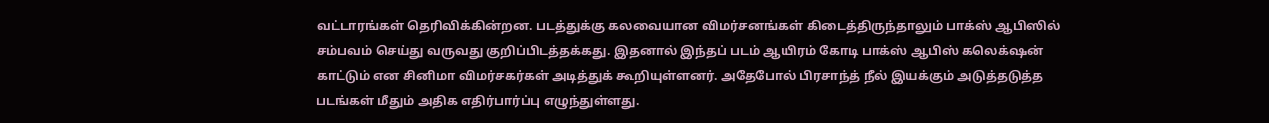வட்டாரங்கள் தெரிவிக்கின்றன. படத்துக்கு கலவையான விமர்சனங்கள் கிடைத்திருந்தாலும் பாக்ஸ் ஆபிஸில் சம்பவம் செய்து வருவது குறிப்பிடத்தக்கது. இதனால் இந்தப் படம் ஆயிரம் கோடி பாக்ஸ் ஆபிஸ் கலெக்‌ஷன் காட்டும் என சினிமா விமர்சகர்கள் அடித்துக் கூறியுள்ளனர். அதேபோல் பிரசாந்த் நீல் இயக்கும் அடுத்தடுத்த படங்கள் மீதும் அதிக எதிர்பார்ப்பு எழுந்துள்ளது.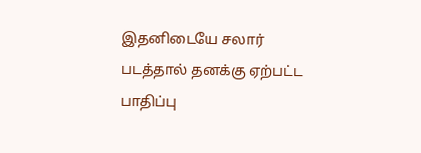இதனிடையே சலார் படத்தால் தனக்கு ஏற்பட்ட பாதிப்பு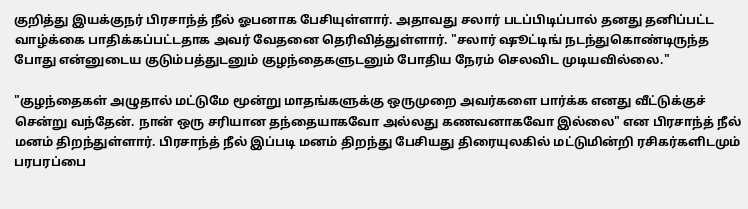குறித்து இயக்குநர் பிரசாந்த் நீல் ஓபனாக பேசியுள்ளார். அதாவது சலார் படப்பிடிப்பால் தனது தனிப்பட்ட வாழ்க்கை பாதிக்கப்பட்டதாக அவர் வேதனை தெரிவித்துள்ளார். "சலார் ஷூட்டிங் நடந்துகொண்டிருந்த போது என்னுடைய குடும்பத்துடனும் குழந்தைகளுடனும் போதிய நேரம் செலவிட முடியவில்லை."

"குழந்தைகள் அழுதால் மட்டுமே மூன்று மாதங்களுக்கு ஒருமுறை அவர்களை பார்க்க எனது வீட்டுக்குச் சென்று வந்தேன். நான் ஒரு சரியான தந்தையாகவோ அல்லது கணவனாகவோ இல்லை" என பிரசாந்த் நீல் மனம் திறந்துள்ளார். பிரசாந்த் நீல் இப்படி மனம் திறந்து பேசியது திரையுலகில் மட்டுமின்றி ரசிகர்களிடமும் பரபரப்பை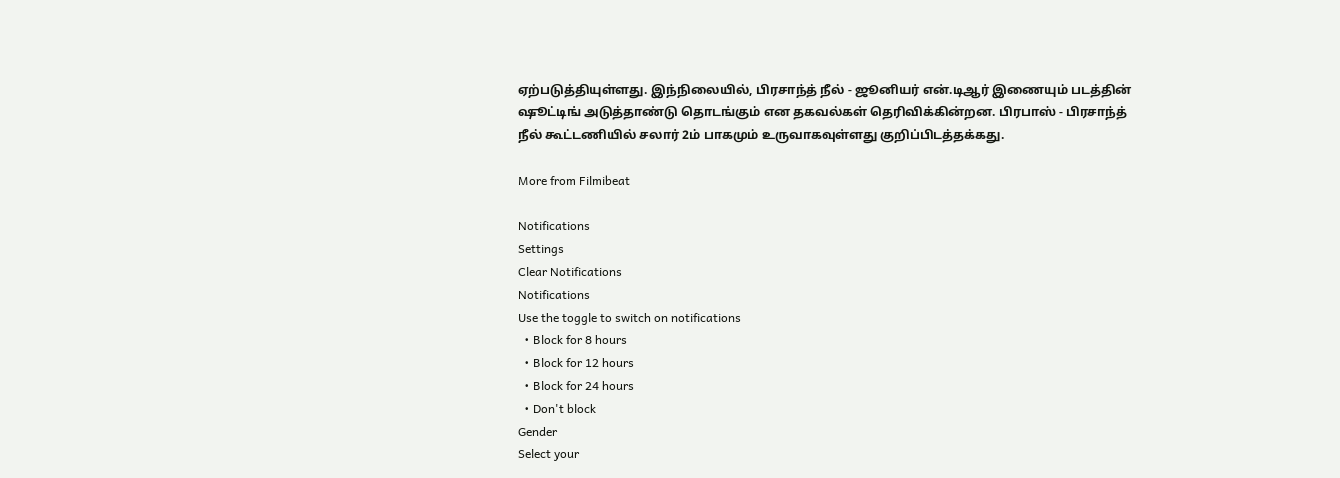ஏற்படுத்தியுள்ளது. இந்நிலையில், பிரசாந்த் நீல் - ஜூனியர் என்.டிஆர் இணையும் படத்தின் ஷூட்டிங் அடுத்தாண்டு தொடங்கும் என தகவல்கள் தெரிவிக்கின்றன. பிரபாஸ் - பிரசாந்த் நீல் கூட்டணியில் சலார் 2ம் பாகமும் உருவாகவுள்ளது குறிப்பிடத்தக்கது.

More from Filmibeat

Notifications
Settings
Clear Notifications
Notifications
Use the toggle to switch on notifications
  • Block for 8 hours
  • Block for 12 hours
  • Block for 24 hours
  • Don't block
Gender
Select your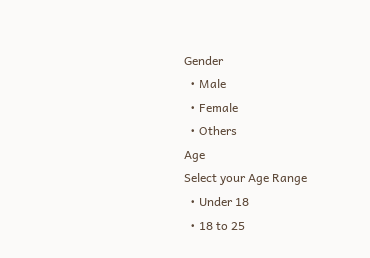Gender
  • Male
  • Female
  • Others
Age
Select your Age Range
  • Under 18
  • 18 to 25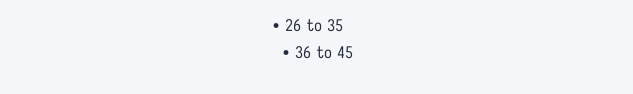• 26 to 35
  • 36 to 45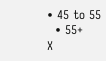• 45 to 55
  • 55+
X